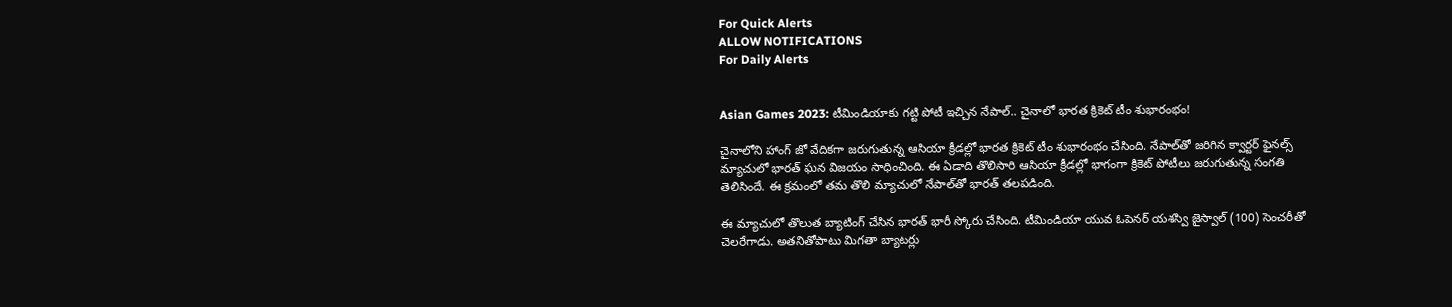For Quick Alerts
ALLOW NOTIFICATIONS
For Daily Alerts


Asian Games 2023: టీమిండియాకు గట్టి పోటీ ఇచ్చిన నేపాల్.. చైనాలో భారత క్రికెట్ టీం శుభారంభం!

చైనాలోని హాంగ్ జో వేదికగా జరుగుతున్న ఆసియా క్రీడల్లో భారత క్రికెట్ టీం శుభారంభం చేసింది. నేపాల్‌తో జరిగిన క్వార్టర్ ఫైనల్స్ మ్యాచులో భారత్ ఘన విజయం సాధించింది. ఈ ఏడాది తొలిసారి ఆసియా క్రీడల్లో భాగంగా క్రికెట్ పోటీలు జరుగుతున్న సంగతి తెలిసిందే. ఈ క్రమంలో తమ తొలి మ్యాచులో నేపాల్‌తో భారత్ తలపడింది.

ఈ మ్యాచులో తొలుత బ్యాటింగ్ చేసిన భారత్ భారీ స్కోరు చేసింది. టీమిండియా యువ ఓపెనర్ యశస్వి జైస్వాల్ (100) సెంచరీతో చెలరేగాడు. అతనితోపాటు మిగతా బ్యాటర్లు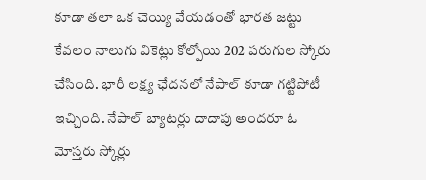కూడా తలా ఒక చెయ్యి వేయడంతో భారత జట్టు కేవలం నాలుగు వికెట్లు కోల్పోయి 202 పరుగుల స్కోరు చేసింది. భారీ లక్ష్య ఛేదనలో నేపాల్ కూడా గట్టిపోటీ ఇచ్చింది. నేపాల్ బ్యాటర్లు దాదాపు అందరూ ఓ మోస్తరు స్కోర్లు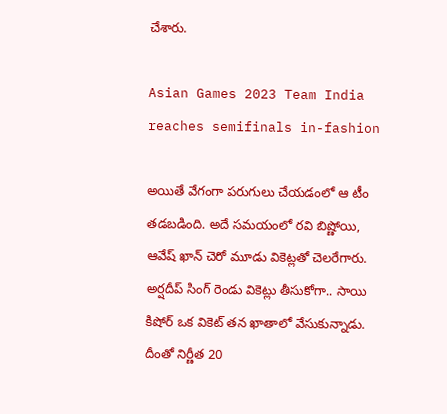చేశారు.

Asian Games 2023 Team India reaches semifinals in-fashion

అయితే వేగంగా పరుగులు చేయడంలో ఆ టీం తడబడింది. అదే సమయంలో రవి బిష్ణోయి, ఆవేష్ ఖాన్ చెరో మూడు వికెట్లతో చెలరేగారు. అర్షదీప్ సింగ్ రెండు వికెట్లు తీసుకోగా.. సాయి కిషోర్ ఒక వికెట్ తన ఖాతాలో వేసుకున్నాడు. దీంతో నిర్ణీత 20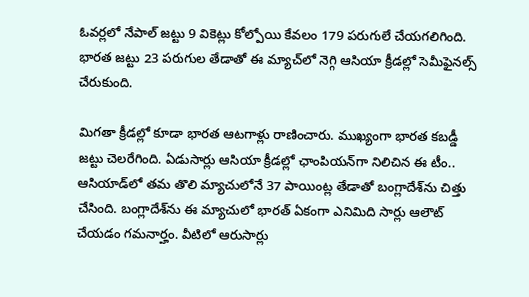ఓవర్లలో నేపాల్ జట్టు 9 వికెట్లు కోల్పోయి కేవలం 179 పరుగులే చేయగలిగింది. భారత జట్టు 23 పరుగుల తేడాతో ఈ మ్యాచ్‌లో నెగ్గి ఆసియా క్రీడల్లో సెమీఫైనల్స్ చేరుకుంది.

మిగతా క్రీడల్లో కూడా భారత ఆటగాళ్లు రాణించారు. ముఖ్యంగా భారత కబడ్డీ జట్టు చెలరేగింది. ఏడుసార్లు ఆసియా క్రీడల్లో ఛాంపియన్‌గా నిలిచిన ఈ టీం.. ఆసియాడ్‌లో తమ తొలి మ్యాచులోనే 37 పాయింట్ల తేడాతో బంగ్లాదేశ్‌ను చిత్తు చేసింది. బంగ్లాదేశ్‌ను ఈ మ్యాచులో భారత్ ఏకంగా ఎనిమిది సార్లు ఆలౌట్ చేయడం గమనార్హం. వీటిలో ఆరుసార్లు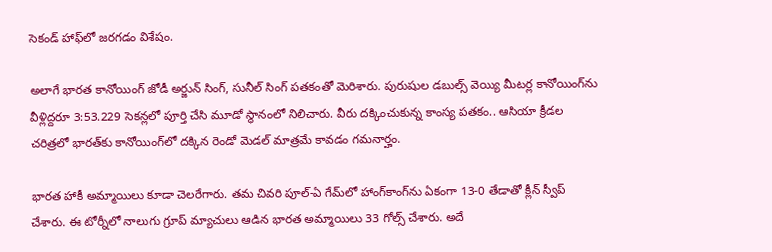సెకండ్ హాఫ్‌లో జరగడం విశేషం.

అలాగే భారత కానోయింగ్ జోడీ అర్జున్ సింగ్, సునీల్ సింగ్ పతకంతో మెరిశారు. పురుషుల డబుల్స్ వెయ్యి మీటర్ల కానోయింగ్‌ను వీళ్లిద్దరూ 3:53.229 సెకన్లలో పూర్తి చేసి మూడో స్థానంలో నిలిచారు. వీరు దక్కించుకున్న కాంస్య పతకం.. ఆసియా క్రీడల చరిత్రలో భారత్‌కు కానోయింగ్‌లో దక్కిన రెండో మెడల్ మాత్రమే కావడం గమనార్హం.

భారత హాకీ అమ్మాయిలు కూడా చెలరేగారు. తమ చివరి పూల్-ఏ గేమ్‌లో హాంగ్‌కాంగ్‌ను ఏకంగా 13-0 తేడాతో క్లీన్ స్వీప్ చేశారు. ఈ టోర్నీలో నాలుగు గ్రూప్ మ్యాచులు ఆడిన భారత అమ్మాయిలు 33 గోల్స్ చేశారు. అదే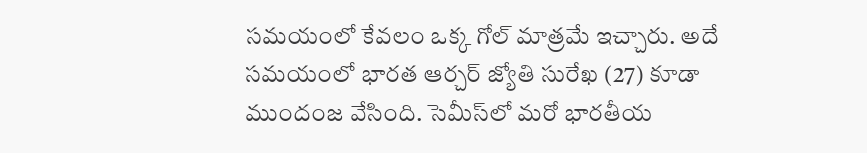సమయంలో కేవలం ఒక్క గోల్ మాత్రమే ఇచ్చారు. అదే సమయంలో భారత ఆర్చర్ జ్యోతి సురేఖ (27) కూడా ముందంజ వేసింది. సెమీస్‌లో మరో భారతీయ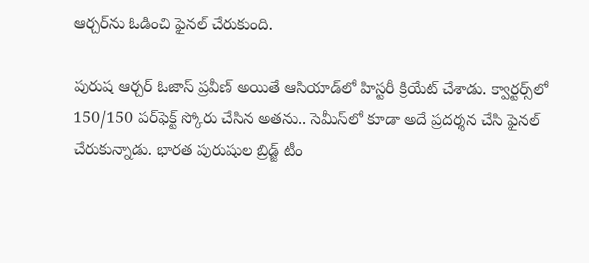ఆర్చర్‌ను ఓడించి ఫైనల్ చేరుకుంది.

పురుష ఆర్చర్ ఓజాస్ ప్రవీణ్ అయితే ఆసియాడ్‌లో హిస్టరీ క్రియేట్ చేశాడు. క్వార్టర్స్‌లో 150/150 పర్‌ఫెక్ట్ స్కోరు చేసిన అతను.. సెమీస్‌లో కూడా అదే ప్రదర్శన చేసి ఫైనల్ చేరుకున్నాడు. భారత పురుషుల బ్రిడ్జ్ టీం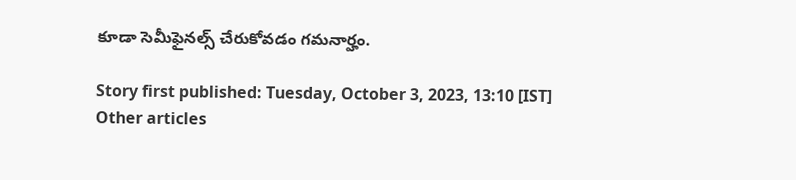కూడా సెమీఫైనల్స్ చేరుకోవడం గమనార్హం.

Story first published: Tuesday, October 3, 2023, 13:10 [IST]
Other articles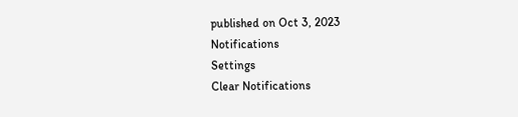published on Oct 3, 2023
Notifications
Settings
Clear Notifications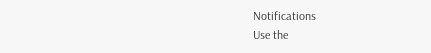Notifications
Use the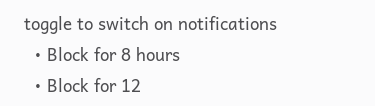toggle to switch on notifications
  • Block for 8 hours
  • Block for 12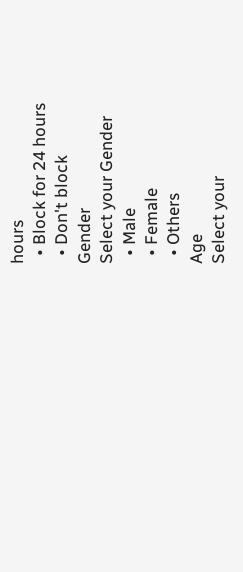hours
  • Block for 24 hours
  • Don't block
Gender
Select your Gender
  • Male
  • Female
  • Others
Age
Select your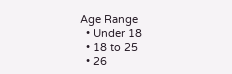Age Range
  • Under 18
  • 18 to 25
  • 26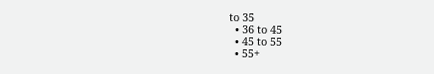to 35
  • 36 to 45
  • 45 to 55
  • 55+